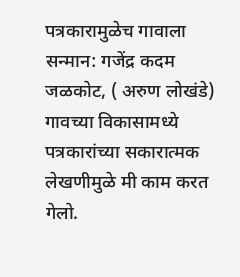पत्रकारामुळेच गावाला सन्मान: गजेंद्र कदम
जळकोट, ( अरुण लोखंडे) गावच्या विकासामध्ये पत्रकारांच्या सकारात्मक लेखणीमुळे मी काम करत गेलो.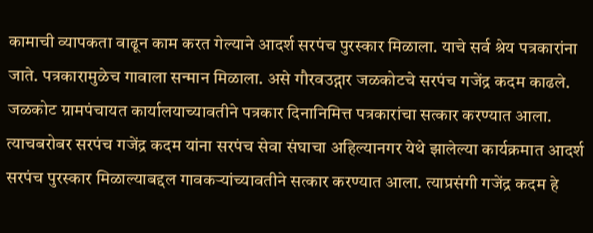कामाची व्यापकता वाढून काम करत गेल्याने आदर्श सरपंच पुरस्कार मिळाला. याचे सर्व श्रेय पत्रकारांना जाते. पत्रकारामुळेच गावाला सन्मान मिळाला. असे गौरवउद्गार जळकोटचे सरपंच गजेंद्र कदम काढले.
जळकोट ग्रामपंचायत कार्यालयाच्यावतीने पत्रकार दिनानिमित्त पत्रकारांचा सत्कार करण्यात आला. त्याचबरोबर सरपंच गजेंद्र कदम यांना सरपंच सेवा संघाचा अहिल्यानगर येथे झालेल्या कार्यक्रमात आदर्श सरपंच पुरस्कार मिळाल्याबद्दल गावकऱ्यांच्यावतीने सत्कार करण्यात आला. त्याप्रसंगी गजेंद्र कदम हे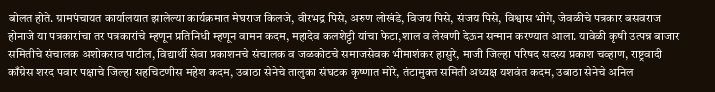बोलत होते. ग्रामपंचायत कार्यालयात झालेल्या कार्यक्रमात मेघराज किलजे, वीरभद्र पिसे, अरुण लोखंडे, विजय पिसे, संजय पिसे, विश्वास भोगे, जेवळीचे पत्रकार बसवराज होनाजे या पत्रकारांचा तर पत्रकारांचे म्हणून प्रतिनिधी म्हणून वामन कदम, महादेव कलशेट्टी यांचा फेटा,शाल व लेखणी देऊन सन्मान करण्यात आला. यावेळी कृषी उत्पन्न बाजार समितीचे संचालक अशोकराव पाटील, विद्यार्थी सेवा प्रकाशनचे संचालक व जळकोटचे समाजसेवक भीमाशंकर हासुरे, माजी जिल्हा परिषद सदस्य प्रकाश चव्हाण, राष्ट्रवादी काँग्रेस शरद पवार पक्षाचे जिल्हा सहचिटणीस महेश कदम, उबाठा सेनेचे तालुका संघटक कृष्णात मोरे, तंटामुक्त समिती अध्यक्ष यशवंत कदम, उबाठा सेनेचे अनिल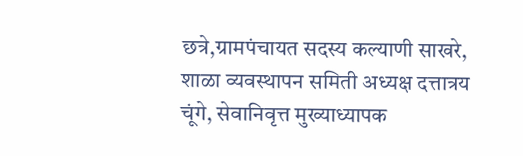छत्रे,ग्रामपंचायत सदस्य कल्याणी साखरे, शाळा व्यवस्थापन समिती अध्यक्ष दत्तात्रय चूंगे, सेवानिवृत्त मुख्याध्यापक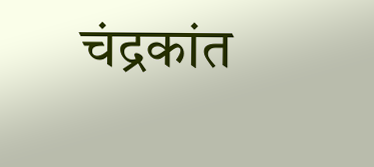चंद्रकांत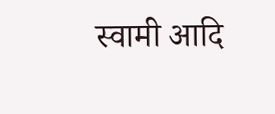स्वामी आदि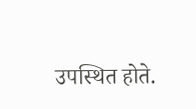उपस्थित होते.